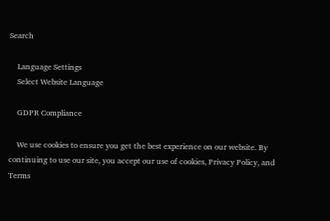Search

    Language Settings
    Select Website Language

    GDPR Compliance

    We use cookies to ensure you get the best experience on our website. By continuing to use our site, you accept our use of cookies, Privacy Policy, and Terms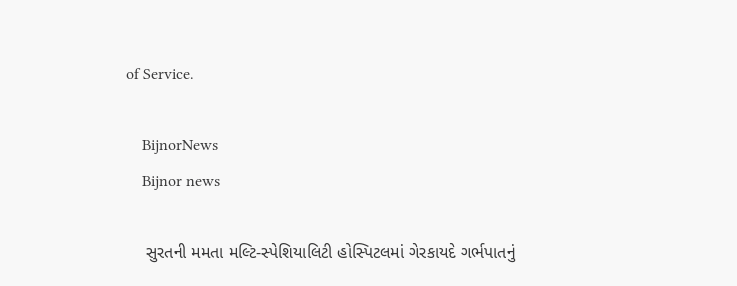of Service.

    BijnorNews
    Bijnor news

    સુરતની મમતા મલ્ટિ-સ્પેશિયાલિટી હોસ્પિટલમાં ગેરકાયદે ગર્ભપાતનું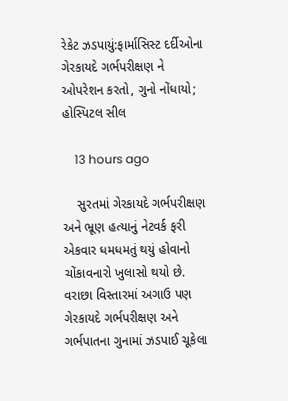રેકેટ ઝડપાયું:ફાર્માસિસ્ટ દર્દીઓના ગેરકાયદે ગર્ભપરીક્ષણ ને ઓપરેશન કરતો, ગુનો નોંધાયો; હોસ્પિટલ સીલ

    13 hours ago

    સુરતમાં ગેરકાયદે ગર્ભપરીક્ષણ અને ભ્રૂણ હત્યાનું નેટવર્ક ફરી એકવાર ધમધમતું થયું હોવાનો ચોંકાવનારો ખુલાસો થયો છે. વરાછા વિસ્તારમાં અગાઉ પણ ગેરકાયદે ગર્ભપરીક્ષણ અને ગર્ભપાતના ગુનામાં ઝડપાઈ ચૂકેલા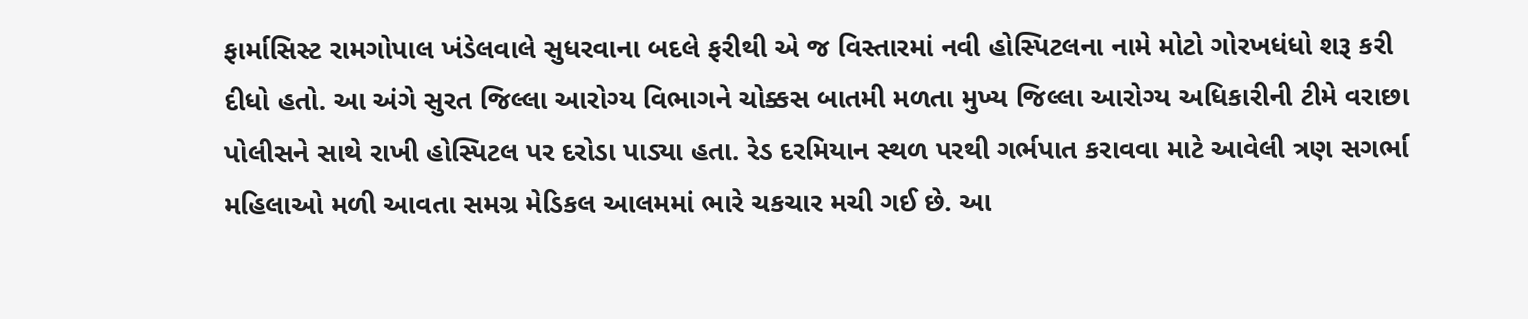ફાર્માસિસ્ટ રામગોપાલ ખંડેલવાલે સુધરવાના બદલે ફરીથી એ જ વિસ્તારમાં નવી હોસ્પિટલના નામે મોટો ગોરખધંધો શરૂ કરી દીધો હતો. આ અંગે સુરત જિલ્લા આરોગ્ય વિભાગને ચોક્કસ બાતમી મળતા મુખ્ય જિલ્લા આરોગ્ય અધિકારીની ટીમે વરાછા પોલીસને સાથે રાખી હોસ્પિટલ પર દરોડા પાડ્યા હતા. રેડ દરમિયાન સ્થળ પરથી ગર્ભપાત કરાવવા માટે આવેલી ત્રણ સગર્ભા મહિલાઓ મળી આવતા સમગ્ર મેડિકલ આલમમાં ભારે ચકચાર મચી ગઈ છે. આ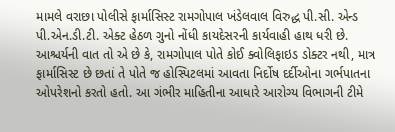મામલે વરાછા પોલીસે ફાર્માસિસ્ટ રામગોપાલ ખંડેલવાલ વિરુદ્ધ પી.સી. એન્ડ પી.એન.ડી.ટી. એક્ટ હેઠળ ગુનો નોંધી કાયદેસરની કાર્યવાહી હાથ ધરી છે. આશ્ચર્યની વાત તો એ છે કે, રામગોપાલ પોતે કોઈ ક્વોલિફાઇડ ડોક્ટર નથી, માત્ર ફાર્માસિસ્ટ છે છતાં તે પોતે જ હોસ્પિટલમાં આવતા નિર્દોષ દર્દીઓના ગર્ભપાતના ઓપરેશનો કરતો હતો. આ ગંભીર માહિતીના આધારે આરોગ્ય વિભાગની ટીમે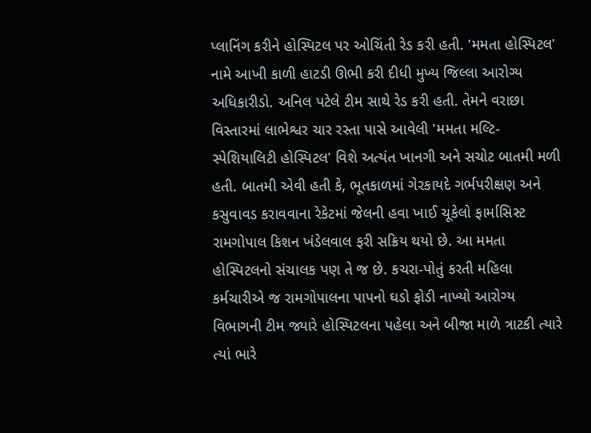પ્લાનિંગ કરીને હોસ્પિટલ પર ઓચિંતી રેડ કરી હતી. 'મમતા હોસ્પિટલ' નામે આખી કાળી હાટડી ઊભી કરી દીધી મુખ્ય જિલ્લા આરોગ્ય અધિકારીડો. અનિલ પટેલે ટીમ સાથે રેડ કરી હતી. તેમને વરાછા વિસ્તારમાં લાભેશ્વર ચાર રસ્તા પાસે આવેલી 'મમતા મલ્ટિ-સ્પેશિયાલિટી હોસ્પિટલ' વિશે અત્યંત ખાનગી અને સચોટ બાતમી મળી હતી. બાતમી એવી હતી કે, ભૂતકાળમાં ગેરકાયદે ગર્ભપરીક્ષણ અને કસુવાવડ કરાવવાના રેકેટમાં જેલની હવા ખાઈ ચૂકેલો ફાર્માસિસ્ટ રામગોપાલ કિશન ખંડેલવાલ ફરી સક્રિય થયો છે. આ મમતા હોસ્પિટલનો સંચાલક પણ તે જ છે. કચરા-પોતું કરતી મહિલા કર્મચારીએ જ રામગોપાલના પાપનો ઘડો ફોડી નાખ્યો આરોગ્ય વિભાગની ટીમ જ્યારે હોસ્પિટલના પહેલા અને બીજા માળે ત્રાટકી ત્યારે ત્યાં ભારે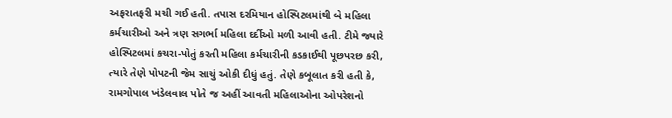અફરાતફરી મચી ગઈ હતી. તપાસ દરમિયાન હોસ્પિટલમાંથી બે મહિલા કર્મચારીઓ અને ત્રણ સગર્ભા મહિલા દર્દીઓ મળી આવી હતી. ટીમે જ્યારે હોસ્પિટલમાં કચરા-પોતું કરતી મહિલા કર્મચારીની કડકાઈથી પૂછપરછ કરી, ત્યારે તેણે પોપટની જેમ સાચું ઓકી દીધું હતું. તેણે કબૂલાત કરી હતી કે, રામગોપાલ ખંડેલવાલ પોતે જ અહીં આવતી મહિલાઓના ઓપરેશનો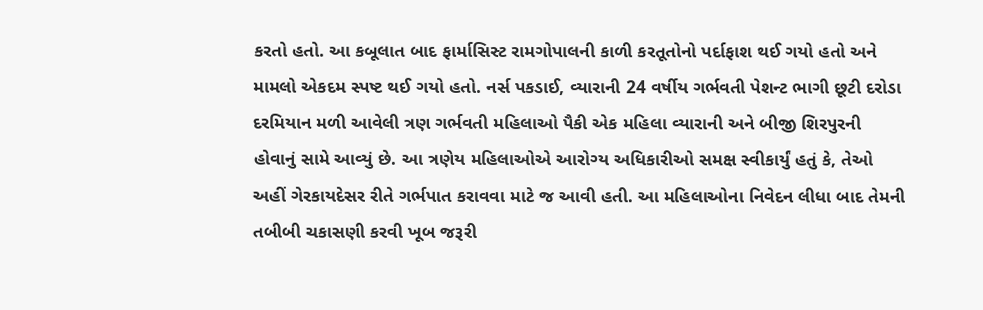કરતો હતો. આ કબૂલાત બાદ ફાર્માસિસ્ટ રામગોપાલની કાળી કરતૂતોનો પર્દાફાશ થઈ ગયો હતો અને મામલો એકદમ સ્પષ્ટ થઈ ગયો હતો. નર્સ પકડાઈ, વ્યારાની 24 વર્ષીય ગર્ભવતી પેશન્ટ ભાગી છૂટી દરોડા દરમિયાન મળી આવેલી ત્રણ ગર્ભવતી મહિલાઓ પૈકી એક મહિલા વ્યારાની અને બીજી શિરપુરની હોવાનું સામે આવ્યું છે. આ ત્રણેય મહિલાઓએ આરોગ્ય અધિકારીઓ સમક્ષ સ્વીકાર્યું હતું કે, તેઓ અહીં ગેરકાયદેસર રીતે ગર્ભપાત કરાવવા માટે જ આવી હતી. આ મહિલાઓના નિવેદન લીધા બાદ તેમની તબીબી ચકાસણી કરવી ખૂબ જરૂરી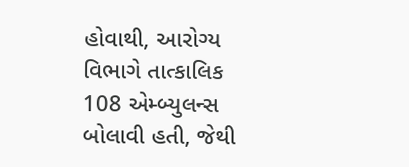હોવાથી, આરોગ્ય વિભાગે તાત્કાલિક 108 એમ્બ્યુલન્સ બોલાવી હતી, જેથી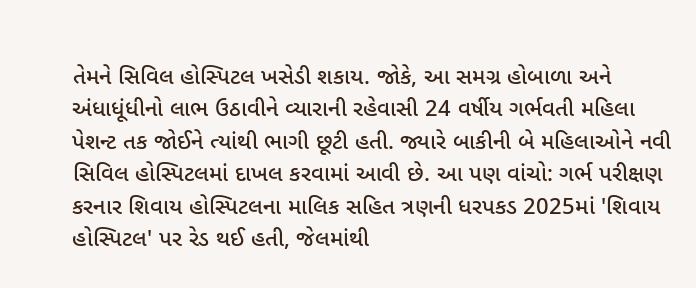તેમને સિવિલ હોસ્પિટલ ખસેડી શકાય. જોકે, આ સમગ્ર હોબાળા અને અંધાધૂંધીનો લાભ ઉઠાવીને વ્યારાની રહેવાસી 24 વર્ષીય ગર્ભવતી મહિલા પેશન્ટ તક જોઈને ત્યાંથી ભાગી છૂટી હતી. જ્યારે બાકીની બે મહિલાઓને નવી સિવિલ હોસ્પિટલમાં દાખલ કરવામાં આવી છે. આ પણ વાંચો: ગર્ભ પરીક્ષણ કરનાર શિવાય હોસ્પિટલના માલિક સહિત ત્રણની ધરપકડ 2025માં 'શિવાય હોસ્પિટલ' પર રેડ થઈ હતી, જેલમાંથી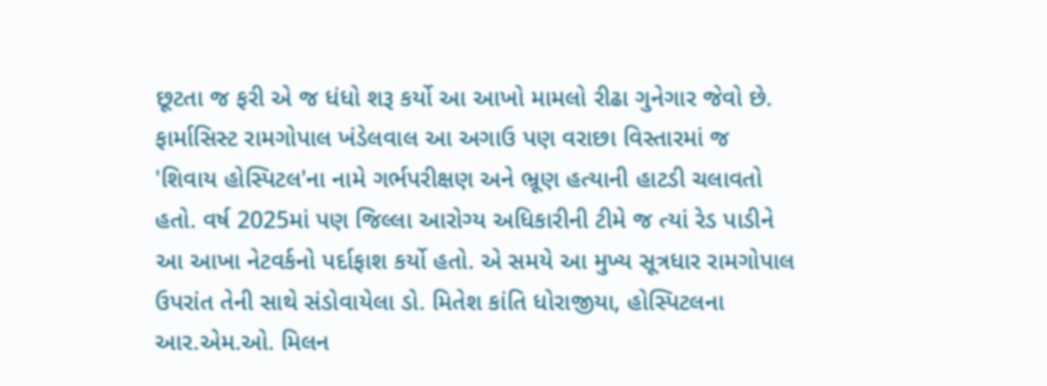છૂટતા જ ફરી એ જ ધંધો શરૂ કર્યો આ આખો મામલો રીઢા ગુનેગાર જેવો છે. ફાર્માસિસ્ટ રામગોપાલ ખંડેલવાલ આ અગાઉ પણ વરાછા વિસ્તારમાં જ 'શિવાય હોસ્પિટલ'ના નામે ગર્ભપરીક્ષણ અને ભ્રૂણ હત્યાની હાટડી ચલાવતો હતો. વર્ષ 2025માં પણ જિલ્લા આરોગ્ય અધિકારીની ટીમે જ ત્યાં રેડ પાડીને આ આખા નેટવર્કનો પર્દાફાશ કર્યો હતો. એ સમયે આ મુખ્ય સૂત્રધાર રામગોપાલ ઉપરાંત તેની સાથે સંડોવાયેલા ડો. મિતેશ કાંતિ ધોરાજીયા, હોસ્પિટલના આર.એમ.ઓ. મિલન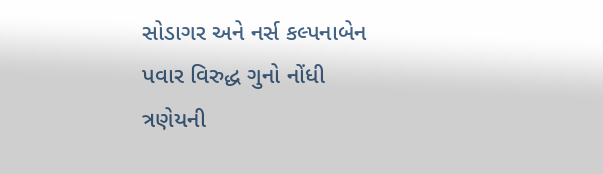સોડાગર અને નર્સ કલ્પનાબેન પવાર વિરુદ્ધ ગુનો નોંધી ત્રણેયની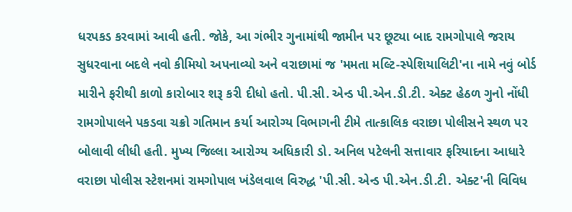ધરપકડ કરવામાં આવી હતી. જોકે, આ ગંભીર ગુનામાંથી જામીન પર છૂટ્યા બાદ રામગોપાલે જરાય સુધરવાના બદલે નવો કીમિયો અપનાવ્યો અને વરાછામાં જ 'મમતા મલ્ટિ-સ્પેશિયાલિટી'ના નામે નવું બોર્ડ મારીને ફરીથી કાળો કારોબાર શરૂ કરી દીધો હતો. પી.સી. એન્ડ પી.એન.ડી.ટી. એક્ટ હેઠળ ગુનો નોંધી રામગોપાલને પકડવા ચક્રો ગતિમાન કર્યા આરોગ્ય વિભાગની ટીમે તાત્કાલિક વરાછા પોલીસને સ્થળ પર બોલાવી લીધી હતી. મુખ્ય જિલ્લા આરોગ્ય અધિકારી ડો. અનિલ પટેલની સત્તાવાર ફરિયાદના આધારે વરાછા પોલીસ સ્ટેશનમાં રામગોપાલ ખંડેલવાલ વિરુદ્ધ 'પી.સી. એન્ડ પી.એન.ડી.ટી. એક્ટ'ની વિવિધ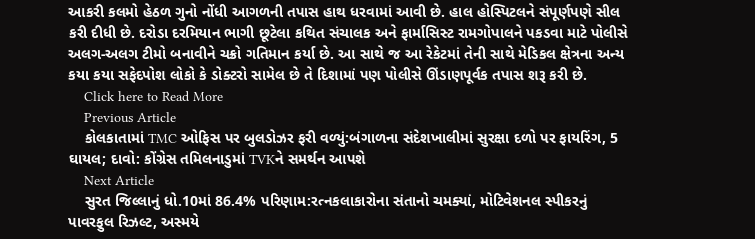આકરી કલમો હેઠળ ગુનો નોંધી આગળની તપાસ હાથ ધરવામાં આવી છે. હાલ હોસ્પિટલને સંપૂર્ણપણે સીલ કરી દીધી છે. દરોડા દરમિયાન ભાગી છૂટેલા કથિત સંચાલક અને ફાર્માસિસ્ટ રામગોપાલને પકડવા માટે પોલીસે અલગ-અલગ ટીમો બનાવીને ચક્રો ગતિમાન કર્યા છે. આ સાથે જ આ રેકેટમાં તેની સાથે મેડિકલ ક્ષેત્રના અન્ય કયા કયા સફેદપોશ લોકો કે ડોક્ટરો સામેલ છે તે દિશામાં પણ પોલીસે ઊંડાણપૂર્વક તપાસ શરૂ કરી છે.
    Click here to Read More
    Previous Article
    કોલકાતામાં TMC ઓફિસ પર બુલડોઝર ફરી વળ્યું:બંગાળના સંદેશખાલીમાં સુરક્ષા દળો પર ફાયરિંગ, 5 ઘાયલ; દાવો: કોંગ્રેસ તમિલનાડુમાં TVKને સમર્થન આપશે
    Next Article
    સુરત જિલ્લાનું ધો.10માં 86.4% પરિણામ:રત્નકલાકારોના સંતાનો ચમક્યાં, મોટિવેશનલ સ્પીકરનું પાવરફુલ રિઝલ્ટ, અસ્મયે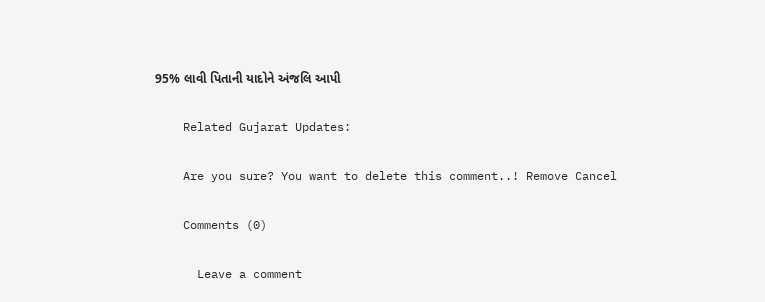95% લાવી પિતાની યાદોને અંજલિ આપી

    Related Gujarat Updates:

    Are you sure? You want to delete this comment..! Remove Cancel

    Comments (0)

      Leave a comment